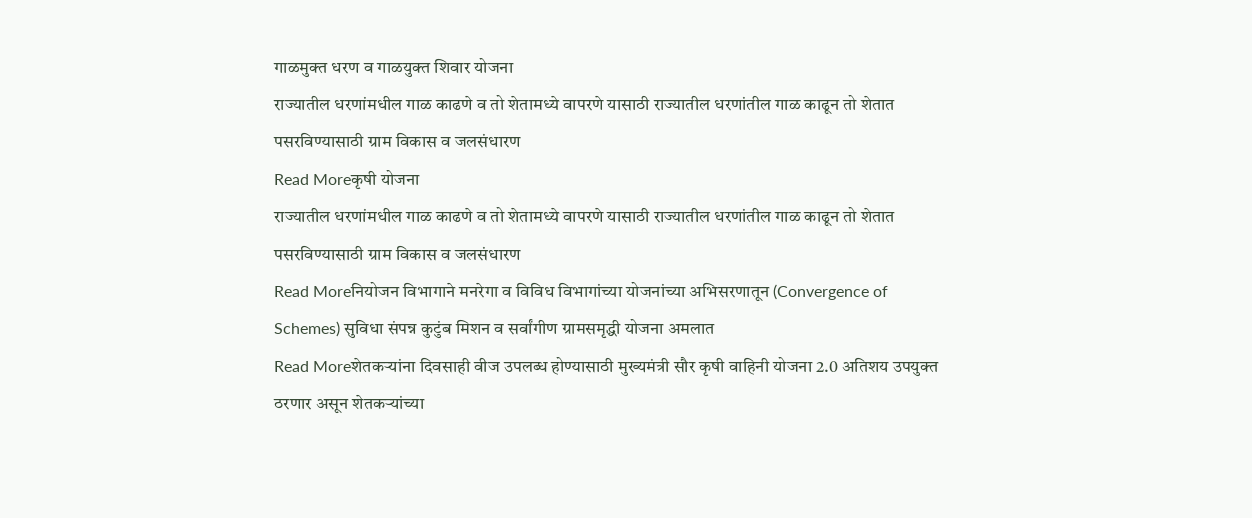गाळमुक्त धरण व गाळयुक्त शिवार योजना
राज्यातील धरणांमधील गाळ काढणे व तो शेतामध्ये वापरणे यासाठी राज्यातील धरणांतील गाळ काढून तो शेतात पसरविण्यासाठी ग्राम विकास व जलसंधारण
Read Moreकृषी योजना
राज्यातील धरणांमधील गाळ काढणे व तो शेतामध्ये वापरणे यासाठी राज्यातील धरणांतील गाळ काढून तो शेतात पसरविण्यासाठी ग्राम विकास व जलसंधारण
Read Moreनियोजन विभागाने मनरेगा व विविध विभागांच्या योजनांच्या अभिसरणातून (Convergence of Schemes) सुविधा संपन्न कुटुंब मिशन व सर्वांगीण ग्रामसमृद्धी योजना अमलात
Read Moreशेतकऱ्यांना दिवसाही वीज उपलब्ध होण्यासाठी मुख्यमंत्री सौर कृषी वाहिनी योजना 2.0 अतिशय उपयुक्त ठरणार असून शेतकऱ्यांच्या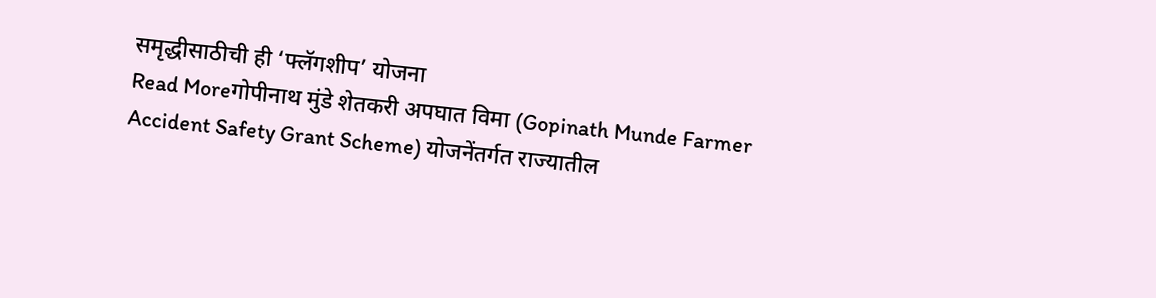समृद्धीसाठीची ही ‘फ्लॅगशीप’ योजना
Read Moreगोपीनाथ मुंडे शेतकरी अपघात विमा (Gopinath Munde Farmer Accident Safety Grant Scheme) योजनेंतर्गत राज्यातील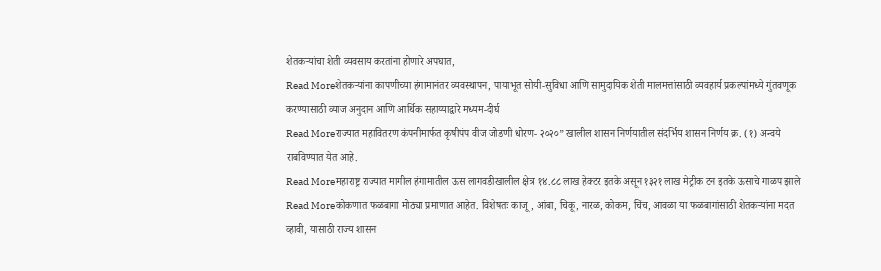शेतकऱ्यांचा शेती व्यवसाय करतांना होणारे अपघात,
Read Moreशेतकऱ्यांना कापणीच्या हंगामानंतर व्यवस्थापन, पायाभूत सोयी-सुविधा आणि सामुदायिक शेती मालमत्तांसाठी व्यवहार्य प्रकल्पांमध्ये गुंतवणूक करण्यासाठी व्याज अनुदान आणि आर्थिक सहाय्याद्वारे मध्यम-दीर्घ
Read Moreराज्यात महावितरण कंपनीमार्फत कृषीपंप वीज जोडणी धोरण- २०२०” खालील शासन निर्णयातील संदर्भिय शासन निर्णय क्र. (१) अन्वये राबविण्यात येत आहे.
Read Moreमहाराष्ट्र राज्यात मागील हंगामातील ऊस लागवडीखालील क्षेत्र १४.८८ लाख हेक्टर इतके असून १३२१ लाख मेट्रीक टन इतके ऊसाचे गाळप झाले
Read Moreकोकणात फळबागा मोठ्या प्रमाणात आहेत. विशेषतः काजू, आंबा, चिकू, नारळ, कोकम, चिंच, आवळा या फळबागांसाठी शेतकऱ्यांना मदत व्हावी, यासाठी राज्य शासन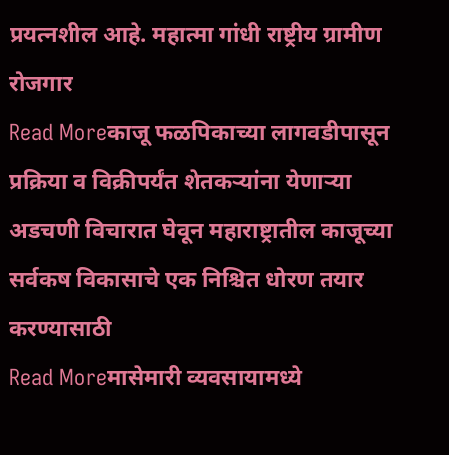प्रयत्नशील आहे. महात्मा गांधी राष्ट्रीय ग्रामीण रोजगार
Read Moreकाजू फळपिकाच्या लागवडीपासून प्रक्रिया व विक्रीपर्यंत शेतकऱ्यांना येणाऱ्या अडचणी विचारात घेवून महाराष्ट्रातील काजूच्या सर्वकष विकासाचे एक निश्चित धोरण तयार करण्यासाठी
Read Moreमासेमारी व्यवसायामध्ये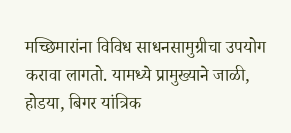मच्छिमारांना विविध साधनसामुग्रीचा उपयोग करावा लागतो. यामध्ये प्रामुख्याने जाळी, होडया, बिगर यांत्रिक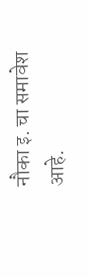नौका इ. चा समावेश आहे.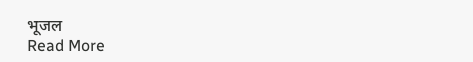भूजल
Read More